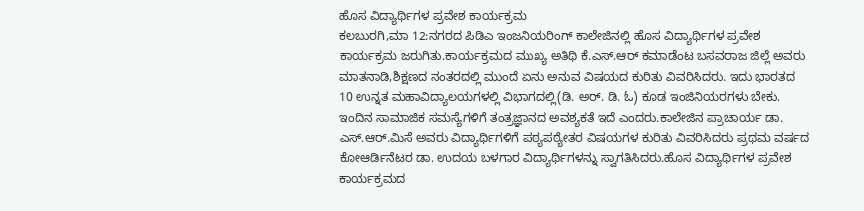ಹೊಸ ವಿದ್ಯಾರ್ಥಿಗಳ ಪ್ರವೇಶ ಕಾರ್ಯಕ್ರಮ
ಕಲಬುರಗಿ,ಮಾ 12:ನಗರದ ಪಿಡಿಎ ಇಂಜನಿಯರಿಂಗ್ ಕಾಲೇಜಿನಲ್ಲಿ ಹೊಸ ವಿದ್ಯಾರ್ಥಿಗಳ ಪ್ರವೇಶ ಕಾರ್ಯಕ್ರಮ ಜರುಗಿತು.ಕಾರ್ಯಕ್ರಮದ ಮುಖ್ಯ ಅತಿಥಿ ಕೆ.ಎಸ್.ಆರ್ ಕಮಾಡೆಂಟ ಬಸವರಾಜ ಜಿಲ್ಲೆ ಅವರು ಮಾತನಾಡಿ,ಶಿಕ್ಷಣದ ನಂತರದಲ್ಲಿ ಮುಂದೆ ಏನು ಅನುವ ವಿಷಯದ ಕುರಿತು ವಿವರಿಸಿದರು. ಇದು ಭಾರತದ 10 ಉನ್ನತ ಮಹಾವಿದ್ಯಾಲಯಗಳಲ್ಲಿ ವಿಭಾಗದಲ್ಲಿ(ಡಿ. ಅರ್. ಡಿ. ಓ) ಕೂಡ ಇಂಜಿನಿಯರಗಳು ಬೇಕು. ಇಂದಿನ ಸಾಮಾಜಿಕ ಸಮಸ್ಯೆಗಳಿಗೆ ತಂತ್ರಜ್ಞಾನದ ಅವಶ್ಯಕತೆ ಇದೆ ಎಂದರು.ಕಾಲೇಜಿನ ಪ್ರಾಚಾರ್ಯ ಡಾ. ಎಸ್.ಆರ್.ಮಿಸೆ ಅವರು ವಿದ್ಯಾರ್ಥಿಗಳಿಗೆ ಪಠ್ಯಪಠ್ಯೇತರ ವಿಷಯಗಳ ಕುರಿತು ವಿವರಿಸಿದರು ಪ್ರಥಮ ವರ್ಷದ ಕೋಆರ್ಡಿನೆಟರ ಡಾ. ಉದಯ ಬಳಗಾರ ವಿದ್ಯಾರ್ಥಿಗಳನ್ನು ಸ್ವಾಗತಿಸಿದರು.ಹೊಸ ವಿದ್ಯಾರ್ಥಿಗಳ ಪ್ರವೇಶ ಕಾರ್ಯಕ್ರಮದ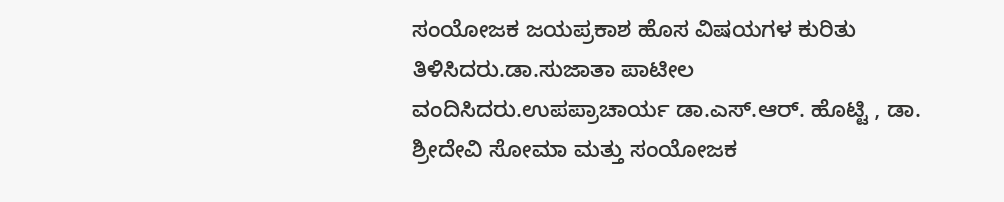ಸಂಯೋಜಕ ಜಯಪ್ರಕಾಶ ಹೊಸ ವಿಷಯಗಳ ಕುರಿತು ತಿಳಿಸಿದರು.ಡಾ.ಸುಜಾತಾ ಪಾಟೀಲ ವಂದಿಸಿದರು.ಉಪಪ್ರಾಚಾರ್ಯ ಡಾ.ಎಸ್.ಆರ್. ಹೊಟ್ಟಿ , ಡಾ. ಶ್ರೀದೇವಿ ಸೋಮಾ ಮತ್ತು ಸಂಯೋಜಕ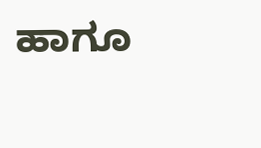ಹಾಗೂ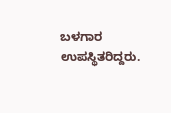ಬಳಗಾರ ಉಪಸ್ಥಿತರಿದ್ದರು.